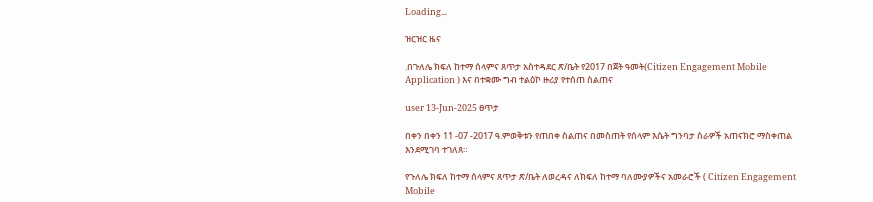Loading...

ዝርዝር ዜና

.በጉለሌ ክፍለ ከተማ ሰላምና ጸጥታ አስተዳደር ጽ/ቤት የ2017 በጀት ዓመት(Citizen Engagement Mobile Application ) እና በተቋሙ ግብ ተልዕኮ ዙሪያ የተሰጠ ስልጠና

user 13-Jun-2025 ፀጥታ

በቀን በቀን 11 -07 -2017 ዓ.ምወቅቱን የጠበቀ ስልጠና በመስጠት የሰላም እሴት ግንባታ ስራዎች አጠናክሮ ማስቀጠል እንደሚገባ ተገለጸ።

የጉለሌ ክፍለ ከተማ ሰላምና ጸጥታ ጽ/ቤት ለወረዳና ለክፍለ ከተማ ባለሙያዎችና አመራሮች ( Citizen Engagement Mobile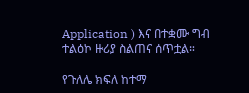Application ) እና በተቋሙ ግብ ተልዕኮ ዙሪያ ስልጠና ሰጥቷል።

የጉለሌ ክፍለ ከተማ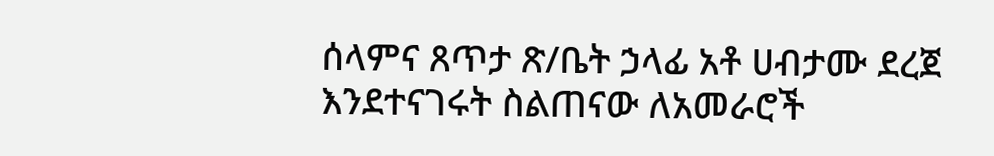ሰላምና ጸጥታ ጽ/ቤት ኃላፊ አቶ ሀብታሙ ደረጀ እንደተናገሩት ስልጠናው ለአመራሮች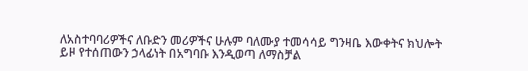ለአስተባባሪዎችና ለቡድን መሪዎችና ሁሉም ባለሙያ ተመሳሳይ ግንዛቤ እውቀትና ክህሎት ይዞ የተሰጠውን ኃላፊነት በአግባቡ እንዲወጣ ለማስቻል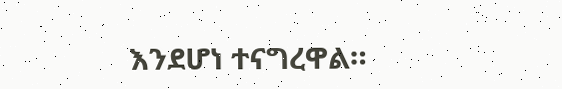እንደሆነ ተናግረዋል።